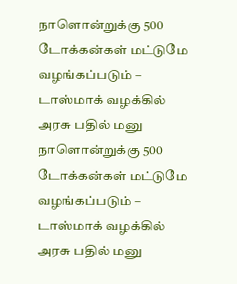நாளொன்றுக்கு 500 டோக்கன்கள் மட்டுமே வழங்கப்படும் – டாஸ்மாக் வழக்கில் அரசு பதில் மனு
நாளொன்றுக்கு 500 டோக்கன்கள் மட்டுமே வழங்கப்படும் – டாஸ்மாக் வழக்கில் அரசு பதில் மனு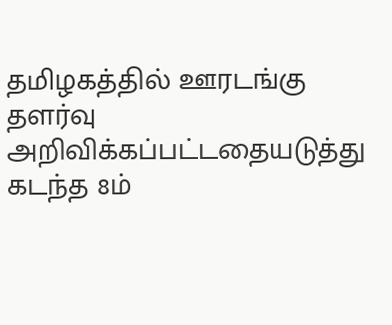தமிழகத்தில் ஊரடங்கு தளர்வு அறிவிக்கப்பட்டதையடுத்து கடந்த 8ம்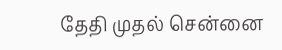தேதி முதல் சென்னை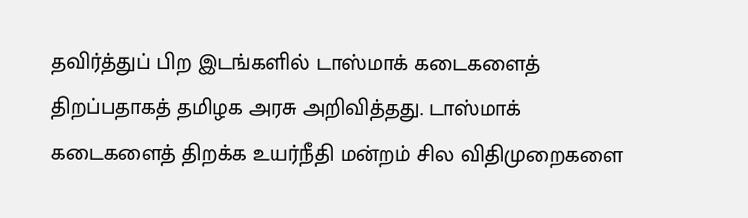தவிர்த்துப் பிற இடங்களில் டாஸ்மாக் கடைகளைத் திறப்பதாகத் தமிழக அரசு அறிவித்தது. டாஸ்மாக் கடைகளைத் திறக்க உயர்நீதி மன்றம் சில விதிமுறைகளை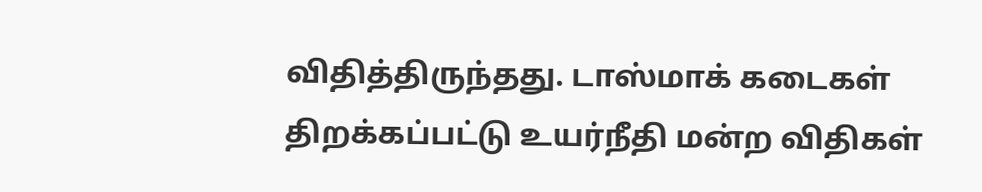விதித்திருந்தது. டாஸ்மாக் கடைகள் திறக்கப்பட்டு உயர்நீதி மன்ற விதிகள்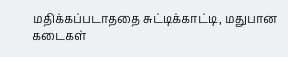மதிக்கப்படாததை சுட்டிக்காட்டி, மதுபான கடைகள்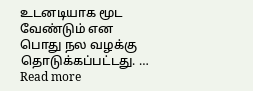உடனடியாக மூட வேண்டும் என பொது நல வழக்கு தொடுக்கப்பட்டது. … Read more